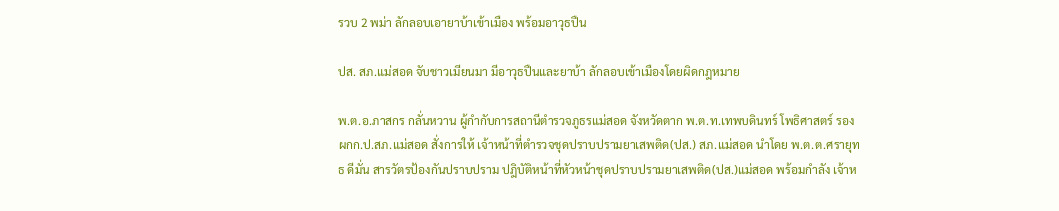รวบ 2 พม่า ลักลอบเอายาบ้าเข้าเมือง พร้อมอาวุธปืน

ปส. สภ.แม่สอด จับชาวเมียนมา มีอาวุธปืนและยาบ้า ลักลอบเข้าเมืองโดยผิดกฎหมาย

พ.ต.อ.ภาสกร กลั่นหวาน ผู้กำกับการสถานีตำรวจภูธรแม่สอด จังหวัดตาก พ.ต.ท.เทพบดินทร์ โพธิศาสตร์ รอง ผกก.ป.สภ.แม่สอด สั่งการให้ เจ้าหน้าที่ตำรวจชุดปราบปรามยาเสพติด(ปส.) สภ.แม่สอด นำโดย พ.ต.ต.ศรายุทธ ดีมั่น สารวัตรป้องกันปราบปราม ปฎิบัติหน้าที่หัวหน้าชุดปราบปรามยาเสพติด(ปส.)แม่สอด พร้อมกำลัง เจ้าห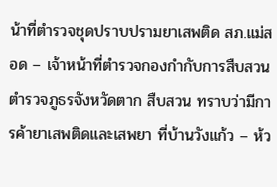น้าที่ตำรวจชุดปราบปรามยาเสพติด สภ.แม่สอด – เจ้าหน้าที่ตำรวจกองกำกับการสืบสวนตำรวจภูธรจังหวัดตาก สืบสวน ทราบว่ามีการค้ายาเสพติดและเสพยา ที่บ้านวังแก้ว – ห้ว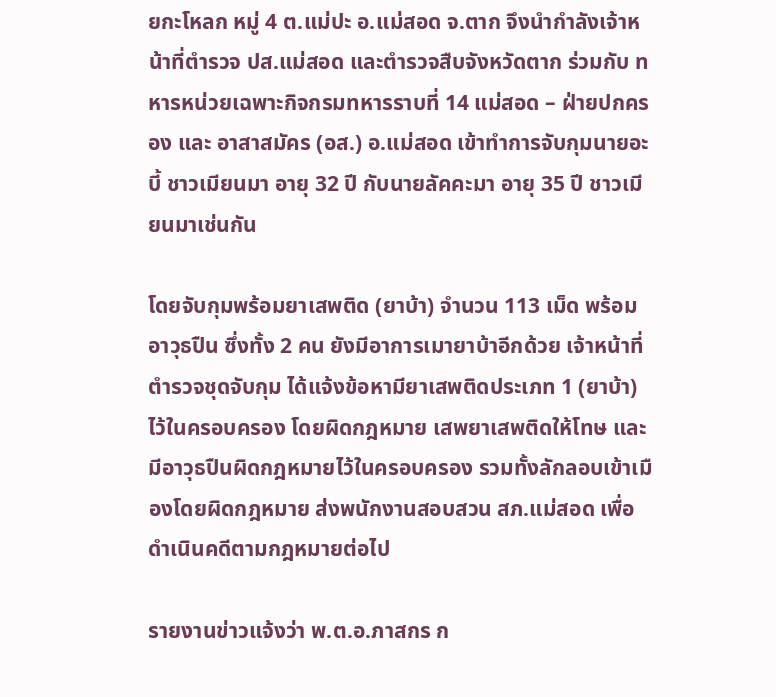ยกะโหลก หมู่ 4 ต.แม่ปะ อ.แม่สอด จ.ตาก จึงนำกำลังเจ้าหน้าที่ตำรวจ ปส.แม่สอด และตำรวจสืบจังหวัดตาก ร่วมกับ ทหารหน่วยเฉพาะกิจกรมทหารราบที่ 14 แม่สอด – ฝ่ายปกครอง และ อาสาสมัคร (อส.) อ.แม่สอด เข้าทำการจับกุมนายอะบี้ ชาวเมียนมา อายุ 32 ปี กับนายลัคคะมา อายุ 35 ปี ชาวเมียนมาเช่นกัน

โดยจับกุมพร้อมยาเสพติด (ยาบ้า) จำนวน 113 เม็ด พร้อมอาวุธปืน ซึ่งทั้ง 2 คน ยังมีอาการเมายาบ้าอีกด้วย เจ้าหน้าที่ตำรวจชุดจับกุม ได้แจ้งข้อหามียาเสพติดประเภท 1 (ยาบ้า) ไว้ในครอบครอง โดยผิดกฎหมาย เสพยาเสพติดให้โทษ และมีอาวุธปืนผิดกฎหมายไว้ในครอบครอง รวมทั้งลักลอบเข้าเมืองโดยผิดกฎหมาย ส่งพนักงานสอบสวน สภ.แม่สอด เพื่อดำเนินคดีตามกฎหมายต่อไป

รายงานข่าวแจ้งว่า พ.ต.อ.ภาสกร ก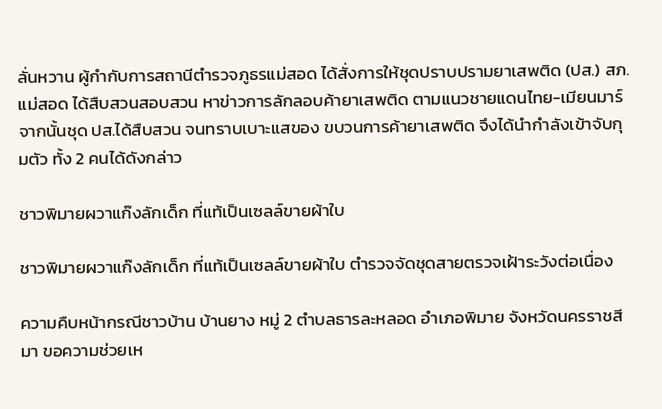ลั่นหวาน ผู้กำกับการสถานีตำรวจภูธรแม่สอด ได้สั่งการให้ชุดปราบปรามยาเสพติด (ปส.) สภ.แม่สอด ได้สืบสวนสอบสวน หาข่าวการลักลอบค้ายาเสพติด ตามแนวชายแดนไทย-เมียนมาร์ จากนั้นชุด ปส.ได้สืบสวน จนทราบเบาะแสของ ขบวนการค้ายาเสพติด จึงได้นำกำลังเข้าจับกุมตัว ทั้ง 2 คนได้ดังกล่าว

ชาวพิมายผวาแก๊งลักเด็ก ที่แท้เป็นเซลล์ขายผ้าใบ

ชาวพิมายผวาแก๊งลักเด็ก ที่แท้เป็นเซลล์ขายผ้าใบ ตำรวจจัดชุดสายตรวจเฝ้าระวังต่อเนื่อง

ความคืบหน้ากรณีชาวบ้าน บ้านยาง หมู่ 2 ตำบลธารละหลอด อำเภอพิมาย จังหวัดนครราชสีมา ขอความช่วยเห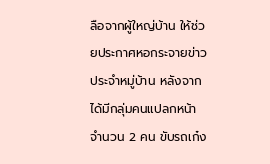ลือจากผู้ใหญ่บ้าน ให้ช่วยประกาศหอกระจายข่าวประจำหมู่บ้าน หลังจากได้มีกลุ่มคนแปลกหน้าจำนวน 2 คน ขับรถเก๋ง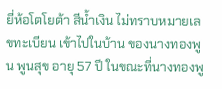ยี่ห้อโตโยต้า สีน้ำเงิน ไม่ทราบหมายเลขทะเบียน เข้าไปในบ้าน ของนางทองพูน พูนสุข อายุ 57 ปี ในขณะที่นางทองพู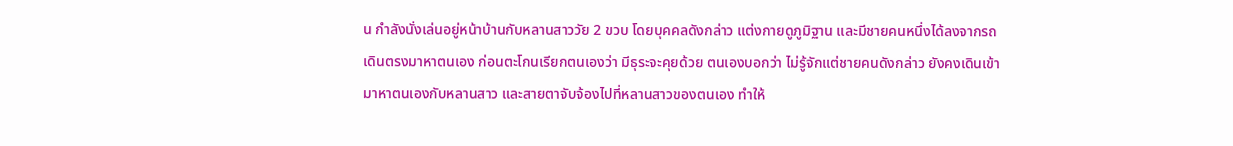น กำลังนั่งเล่นอยู่หน้าบ้านกับหลานสาววัย 2 ขวบ โดยบุคคลดังกล่าว แต่งกายดูภูมิฐาน และมีชายคนหนึ่งได้ลงจากรถเดินตรงมาหาตนเอง ก่อนตะโกนเรียกตนเองว่า มีธุระจะคุยด้วย ตนเองบอกว่า ไม่รู้จักแต่ชายคนดังกล่าว ยังคงเดินเข้ามาหาตนเองกับหลานสาว และสายตาจับจ้องไปที่หลานสาวของตนเอง ทำให้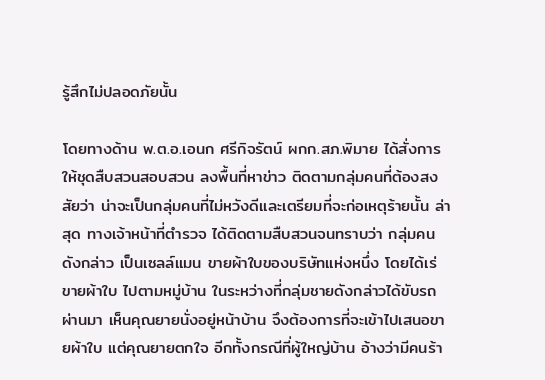รู้สึกไม่ปลอดภัยนั้น

โดยทางด้าน พ.ต.อ.เอนก ศรีกิจรัตน์ ผกก.สภ.พิมาย ได้สั่งการให้ชุดสืบสวนสอบสวน ลงพื้นที่หาข่าว ติดตามกลุ่มคนที่ต้องสงสัยว่า น่าจะเป็นกลุ่มคนที่ไม่หวังดีและเตรียมที่จะก่อเหตุร้ายนั้น ล่าสุด ทางเจ้าหน้าที่ตำรวจ ได้ติดตามสืบสวนจนทราบว่า กลุ่มคนดังกล่าว เป็นเซลล์แมน ขายผ้าใบของบริษัทแห่งหนึ่ง โดยได้เร่ขายผ้าใบ ไปตามหมู่บ้าน ในระหว่างที่กลุ่มชายดังกล่าวได้ขับรถผ่านมา เห็นคุณยายนั่งอยู่หน้าบ้าน จึงต้องการที่จะเข้าไปเสนอขายผ้าใบ แต่คุณยายตกใจ อีกทั้งกรณีที่ผู้ใหญ่บ้าน อ้างว่ามีคนร้า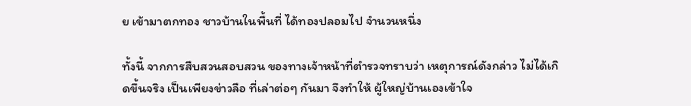ย เข้ามาตกทอง ชาวบ้านในพื้นที่ ได้ทองปลอมไป จำนวนหนึ่ง

ทั้งนี้ จากการสืบสวนสอบสวน ของทางเจ้าหน้าที่ตำรวจทราบว่า เหตุการณ์ดังกล่าว ไม่ได้เกิดขึ้นจริง เป็นเพียงข่าวลือ ที่เล่าต่อๆ กันมา จึงทำให้ ผู้ใหญ่บ้านเองเข้าใจ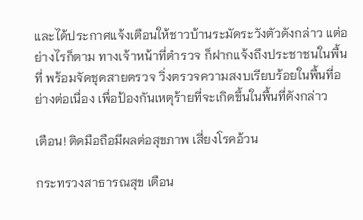และได้ประกาศแจ้งเตือนให้ชาวบ้านระมัดระวังตัวดังกล่าว แต่อย่างไรก็ตาม ทางเจ้าหน้าที่ตำรวจ ก็ฝากแจ้งถึงประชาชนในพื้นที่ พร้อมจัดชุดสายตรวจ วิ่งตรวจความสงบเรียบร้อยในพื้นที่อย่างต่อเนื่อง เพื่อป้องกันเหตุร้ายที่จะเกิดขึ้นในพื้นที่ดังกล่าว

เตือน! ติดมือถือมีผลต่อสุขภาพ เสี่ยงโรคอ้วน

กระทรวงสาธารณสุข เตือน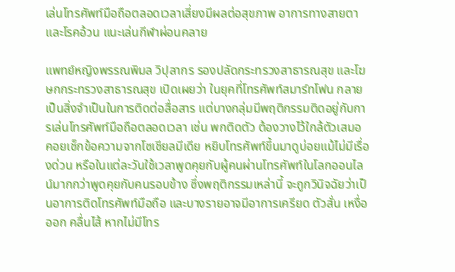เล่นโทรศัพท์มือถือตลอดเวลาเสี่ยงมีผลต่อสุขภาพ อาการทางสายตา และโรคอ้วน แนะเล่นกีฬาผ่อนคลาย

แพทย์หญิงพรรณพิมล วิปุลากร รองปลัดกระทรวงสาธารณสุข และโฆษกกระทรวงสาธารณสุข เปิดเผยว่า ในยุคที่โทรศัพท์สมาร์ทโฟน กลายเป็นสิ่งจำเป็นในการติดต่อสื่อสาร แต่บางกลุ่มมีพฤติกรรมติดอยู่กับการเล่นโทรศัพท์มือถือตลอดเวลา เช่น พกติดตัว ต้องวางไว้ใกล้ตัวเสมอ คอยเช็กข้อความจากโซเชียลมีเดีย หยิบโทรศัพท์ขึ้นมาดูบ่อยแม้ไม่มีเรื่องด่วน หรือในแต่ละวันใช้เวลาพูดคุยกับผู้คนผ่านโทรศัพท์ในโลกออนไลน์มากกว่าพูดคุยกับคนรอบข้าง ซึ่งพฤติกรรมเหล่านี้ จะถูกวินิจฉัยว่าเป็นอาการติดโทรศัพท์มือถือ และบางรายอาจมีอาการเครียด ตัวสั่น เหงื่อออก คลื่นไส้ หากไม่มีโทร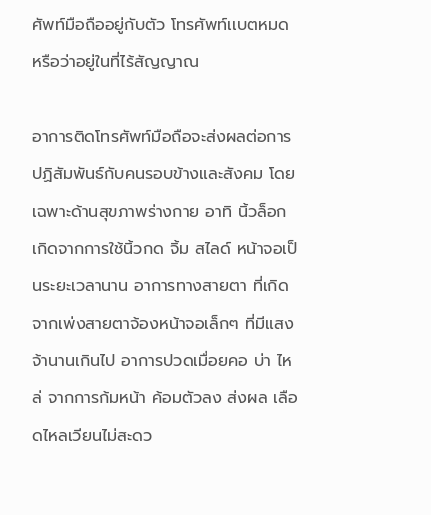ศัพท์มือถืออยู่กับตัว โทรศัพท์เเบตหมด หรือว่าอยู่ในที่ไร้สัญญาณ

อาการติดโทรศัพท์มือถือจะส่งผลต่อการปฏิสัมพันธ์กับคนรอบข้างและสังคม โดยเฉพาะด้านสุขภาพร่างกาย อาทิ นิ้วล็อก เกิดจากการใช้นิ้วกด จิ้ม สไลด์ หน้าจอเป็นระยะเวลานาน อาการทางสายตา ที่เกิดจากเพ่งสายตาจ้องหน้าจอเล็กๆ ที่มีแสงจ้านานเกินไป อาการปวดเมื่อยคอ บ่า ไหล่ จากการก้มหน้า ค้อมตัวลง ส่งผล เลือดไหลเวียนไม่สะดว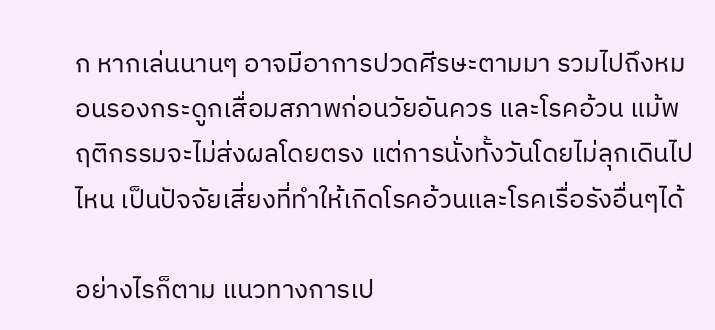ก หากเล่นนานๆ อาจมีอาการปวดศีรษะตามมา รวมไปถึงหมอนรองกระดูกเสื่อมสภาพก่อนวัยอันควร และโรคอ้วน แม้พฤติกรรมจะไม่ส่งผลโดยตรง แต่การนั่งทั้งวันโดยไม่ลุกเดินไปไหน เป็นปัจจัยเสี่ยงที่ทำให้เกิดโรคอ้วนและโรคเรื่อรังอื่นๆได้

อย่างไรก็ตาม แนวทางการเป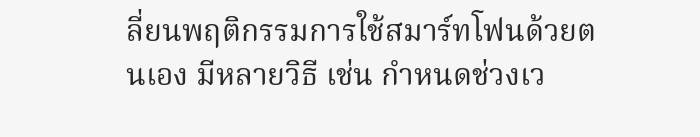ลี่ยนพฤติกรรมการใช้สมาร์ทโฟนด้วยตนเอง มีหลายวิธี เช่น กำหนดช่วงเว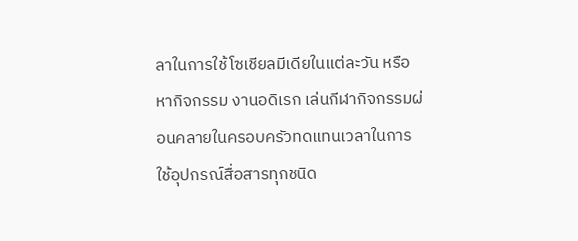ลาในการใช้โซเชียลมีเดียในแต่ละวัน หรือหากิจกรรม งานอดิเรก เล่นกีฬากิจกรรมผ่อนคลายในครอบครัวทดแทนเวลาในการใช้อุปกรณ์สื่อสารทุกชนิด